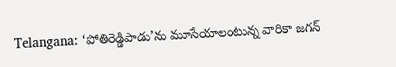Telangana: ‘పోతిరెడ్డిపాడు’ను మూసేయాలంటున్న వారికా జగన్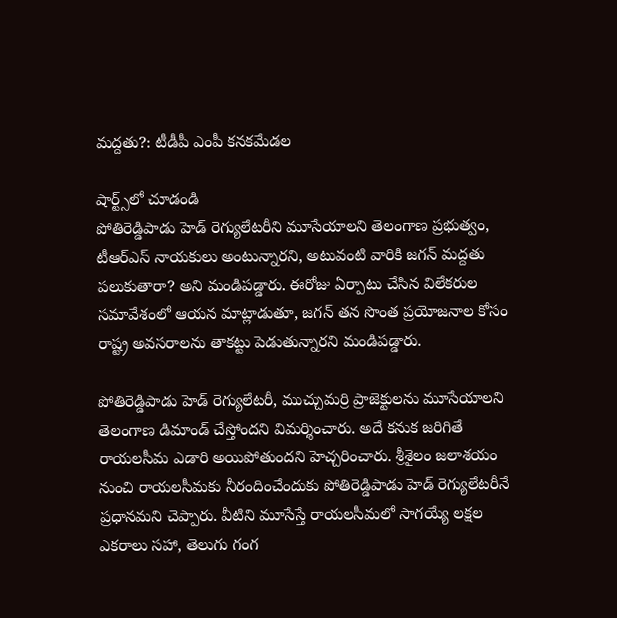మద్దతు?: టీడీపీ ఎంపీ కనకమేడల

షార్ట్స్‌లో చూడండి
పోతిరెడ్డిపాడు హెడ్ రెగ్యులేటరీని మూసేయాలని తెలంగాణ ప్రభుత్వం, టీఆర్ఎస్ నాయకులు అంటున్నారని, అటువంటి వారికి జగన్ మద్దతు పలుకుతారా? అని మండిపడ్డారు. ఈరోజు ఏర్పాటు చేసిన విలేకరుల సమావేశంలో ఆయన మాట్లాడుతూ, జగన్ తన సొంత ప్రయోజనాల కోసం రాష్ట్ర అవసరాలను తాకట్టు పెడుతున్నారని మండిపడ్డారు.

పోతిరెడ్డిపాడు హెడ్ రెగ్యులేటరీ, ముచ్చుమర్రి ప్రాజెక్టులను మూసేయాలని తెలంగాణ డిమాండ్ చేస్తోందని విమర్శించారు. అదే కనుక జరిగితే రాయలసీమ ఎడారి అయిపోతుందని హెచ్చరించారు. శ్రీశైలం జలాశయం నుంచి రాయలసీమకు నీరందించేందుకు పోతిరెడ్డిపాడు హెడ్ రెగ్యులేటరీనే ప్రధానమని చెప్పారు. వీటిని మూసేస్తే రాయలసీమలో సాగయ్యే లక్షల ఎకరాలు సహా, తెలుగు గంగ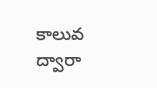కాలువ ద్వారా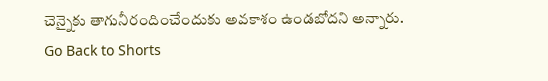చెన్నైకు తాగునీరందించేందుకు అవకాశం ఉండబోదని అన్నారు.
Go Back to Shorts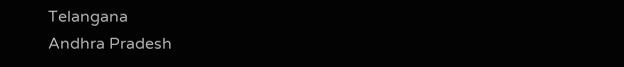Telangana
Andhra Pradesh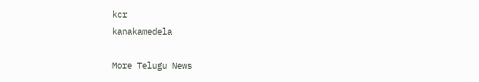kcr
kanakamedela

More Telugu News